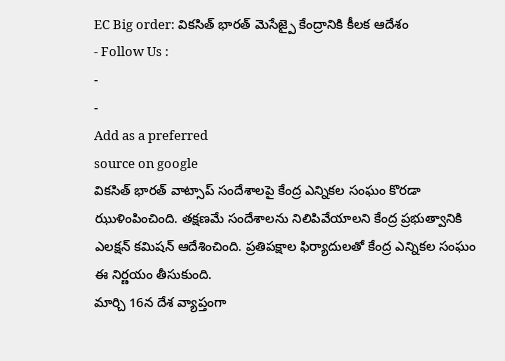EC Big order: వికసిత్ భారత్ మెసేజ్పై కేంద్రానికి కీలక ఆదేశం
- Follow Us :
-
-
Add as a preferred
source on google
వికసిత్ భారత్ వాట్సాప్ సందేశాలపై కేంద్ర ఎన్నికల సంఘం కొరడా ఝుళింపించింది. తక్షణమే సందేశాలను నిలిపివేయాలని కేంద్ర ప్రభుత్వానికి ఎలక్షన్ కమిషన్ ఆదేశించింది. ప్రతిపక్షాల ఫిర్యాదులతో కేంద్ర ఎన్నికల సంఘం ఈ నిర్ణయం తీసుకుంది.
మార్చి 16న దేశ వ్యాప్తంగా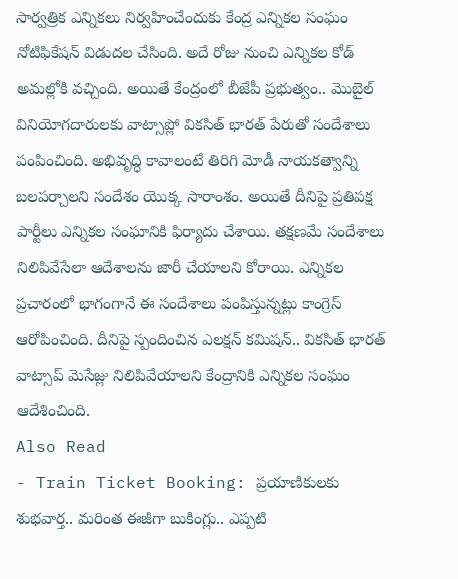సార్వత్రిక ఎన్నికలు నిర్వహించేందుకు కేంద్ర ఎన్నికల సంఘం నోటిఫికేషన్ విడుదల చేసింది. అదే రోజు నుంచి ఎన్నికల కోడ్ అమల్లోకి వచ్చింది. అయితే కేంద్రంలో బీజేపీ ప్రభుత్వం.. మొబైల్ వినియోగదారులకు వాట్సాప్లో వికసిత్ భారత్ పేరుతో సందేశాలు పంపించింది. అభివృద్ధి కావాలంటే తిరిగి మోడీ నాయకత్వాన్ని బలపర్చాలని సందేశం యొక్క సారాంశం. అయితే దీనిపై ప్రతిపక్ష పార్టీలు ఎన్నికల సంఘానికి ఫిర్యాదు చేశాయి. తక్షణమే సందేశాలు నిలిపివేసేలా ఆదేశాలను జారీ చేయాలని కోరాయి. ఎన్నికల ప్రచారంలో భాగంగానే ఈ సందేశాలు పంపిస్తున్నట్లు కాంగ్రెస్ ఆరోపించింది. దీనిపై స్పందించిన ఎలక్షన్ కమిషన్.. వికసిత్ భారత్ వాట్సాప్ మెసేజ్లు నిలిపివేయాలని కేంద్రానికి ఎన్నికల సంఘం ఆదేశించింది.
Also Read
- Train Ticket Booking: ప్రయాణికులకు శుభవార్త.. మరింత ఈజీగా బుకింగ్లు.. ఎప్పటి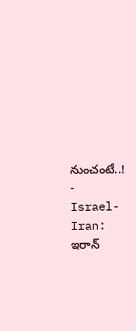నుంచంటే..!
- Israel-Iran: ఇరాన్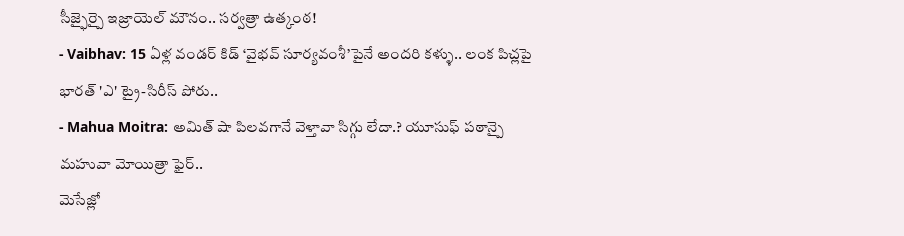సీజ్ఫైర్పై ఇజ్రాయెల్ మౌనం.. సర్వత్రా ఉత్కంఠ!
- Vaibhav: 15 ఏళ్ల వండర్ కిడ్ ‘వైభవ్ సూర్యవంశీ’పైనే అందరి కళ్ళు.. లంక పిచ్లపై భారత్ 'ఎ' ట్రై-సిరీస్ పోరు..
- Mahua Moitra: అమిత్ షా పిలవగానే వెళ్తావా సిగ్గు లేదా.? యూసుఫ్ పఠాన్పై మహువా మోయిత్రా ఫైర్..
మెసేజ్లో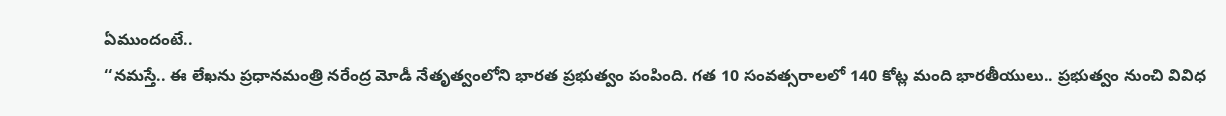ఏముందంటే..
‘‘నమస్తే.. ఈ లేఖను ప్రధానమంత్రి నరేంద్ర మోడీ నేతృత్వంలోని భారత ప్రభుత్వం పంపింది. గత 10 సంవత్సరాలలో 140 కోట్ల మంది భారతీయులు.. ప్రభుత్వం నుంచి వివిధ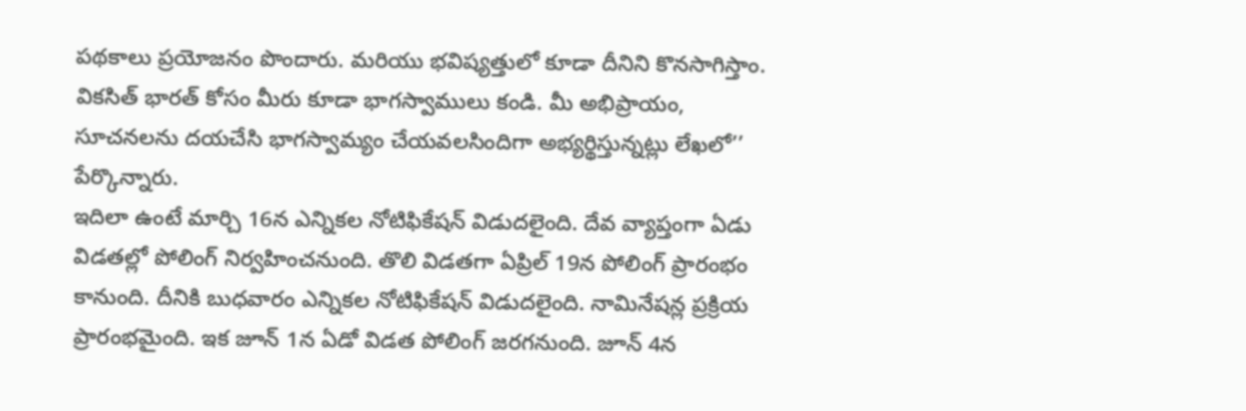పథకాలు ప్రయోజనం పొందారు. మరియు భవిష్యత్తులో కూడా దీనిని కొనసాగిస్తాం. వికసిత్ భారత్ కోసం మీరు కూడా భాగస్వాములు కండి. మీ అభిప్రాయం, సూచనలను దయచేసి భాగస్వామ్యం చేయవలసిందిగా అభ్యర్థిస్తున్నట్లు లేఖలో’’ పేర్కొన్నారు.
ఇదిలా ఉంటే మార్చి 16న ఎన్నికల నోటిఫికేషన్ విడుదలైంది. దేవ వ్యాప్తంగా ఏడు విడతల్లో పోలింగ్ నిర్వహించనుంది. తొలి విడతగా ఏప్రిల్ 19న పోలింగ్ ప్రారంభం కానుంది. దీనికి బుధవారం ఎన్నికల నోటిఫికేషన్ విడుదలైంది. నామినేషన్ల ప్రక్రియ ప్రారంభమైంది. ఇక జూన్ 1న ఏడో విడత పోలింగ్ జరగనుంది. జూన్ 4న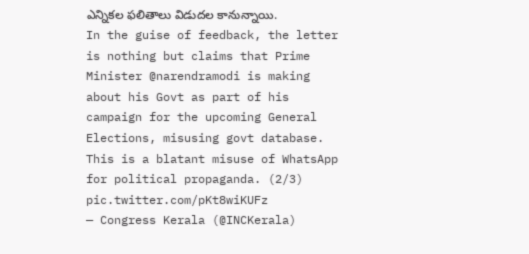ఎన్నికల ఫలితాలు విడుదల కానున్నాయి.
In the guise of feedback, the letter is nothing but claims that Prime Minister @narendramodi is making about his Govt as part of his campaign for the upcoming General Elections, misusing govt database.
This is a blatant misuse of WhatsApp for political propaganda. (2/3) pic.twitter.com/pKt8wiKUFz
— Congress Kerala (@INCKerala)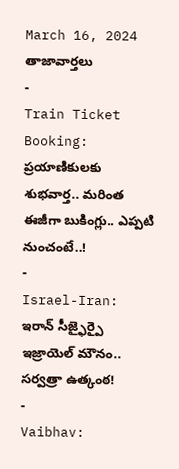March 16, 2024
తాజావార్తలు
-
Train Ticket Booking: ప్రయాణికులకు శుభవార్త.. మరింత ఈజీగా బుకింగ్లు.. ఎప్పటి నుంచంటే..!
-
Israel-Iran: ఇరాన్ సీజ్ఫైర్పై ఇజ్రాయెల్ మౌనం.. సర్వత్రా ఉత్కంఠ!
-
Vaibhav: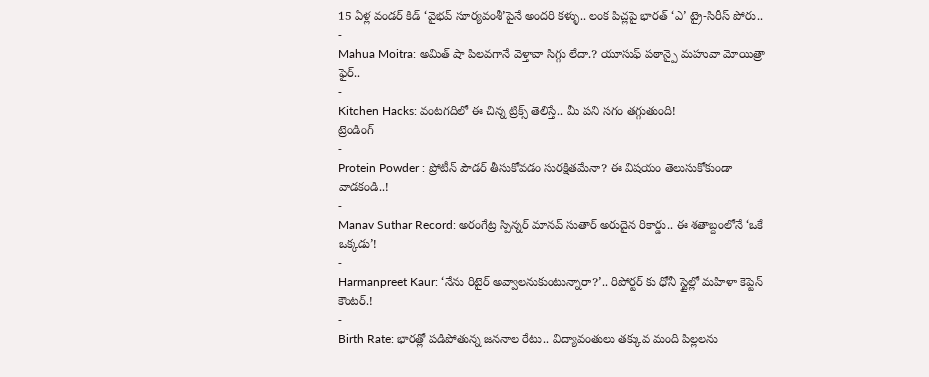15 ఏళ్ల వండర్ కిడ్ ‘వైభవ్ సూర్యవంశీ’పైనే అందరి కళ్ళు.. లంక పిచ్లపై భారత్ ‘ఎ’ ట్రై-సిరీస్ పోరు..
-
Mahua Moitra: అమిత్ షా పిలవగానే వెళ్తావా సిగ్గు లేదా.? యూసుఫ్ పఠాన్పై మహువా మోయిత్రా ఫైర్..
-
Kitchen Hacks: వంటగదిలో ఈ చిన్న ట్రిక్స్ తెలిస్తే.. మీ పని సగం తగ్గుతుంది!
ట్రెండింగ్
-
Protein Powder : ప్రోటీన్ పౌడర్ తీసుకోవడం సురక్షితమేనా? ఈ విషయం తెలుసుకోకుండా వాడకండి..!
-
Manav Suthar Record: అరంగేట్ర స్పిన్నర్ మానవ్ సుతార్ అరుదైన రికార్డు.. ఈ శతాబ్దంలోనే ‘ఒకే ఒక్కడు’!
-
Harmanpreet Kaur: ‘నేను రిటైర్ అవ్వాలనుకుంటున్నారా?’.. రిపోర్టర్ కు ధోనీ స్టైల్లో మహిళా కెప్టెన్ కౌంటర్.!
-
Birth Rate: భారత్లో పడిపోతున్న జననాల రేటు.. విద్యావంతులు తక్కువ మంది పిల్లలను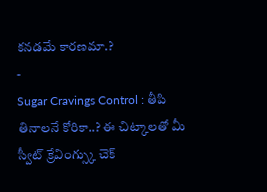కనడమే కారణమా.?
-
Sugar Cravings Control : తీపి తినాలనే కోరికా..? ఈ చిట్కాలతో మీ స్వీట్ క్రేవింగ్స్కు చెక్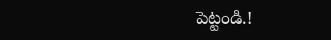పెట్టండి.!